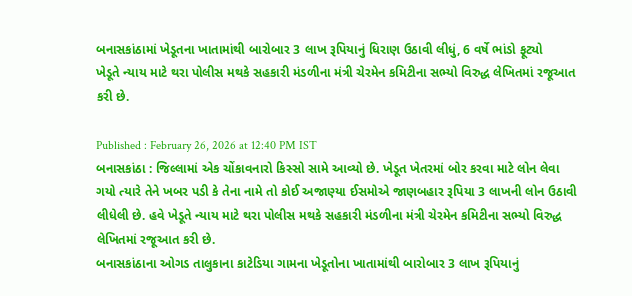બનાસકાંઠામાં ખેડૂતના ખાતામાંથી બારોબાર 3 લાખ રૂપિયાનું ધિરાણ ઉઠાવી લીધું, 6 વર્ષે ભાંડો ફૂટ્યો
ખેડૂતે ન્યાય માટે થરા પોલીસ મથકે સહકારી મંડળીના મંત્રી ચેરમેન કમિટીના સભ્યો વિરુદ્ધ લેખિતમાં રજૂઆત કરી છે.

Published : February 26, 2026 at 12:40 PM IST
બનાસકાંઠા : જિલ્લામાં એક ચોંકાવનારો કિસ્સો સામે આવ્યો છે. ખેડૂત ખેતરમાં બોર કરવા માટે લોન લેવા ગયો ત્યારે તેને ખબર પડી કે તેના નામે તો કોઈ અજાણ્યા ઈસમોએ જાણબહાર રૂપિયા 3 લાખની લોન ઉઠાવી લીધેલી છે. હવે ખેડૂતે ન્યાય માટે થરા પોલીસ મથકે સહકારી મંડળીના મંત્રી ચેરમેન કમિટીના સભ્યો વિરુદ્ધ લેખિતમાં રજૂઆત કરી છે.
બનાસકાંઠાના ઓગડ તાલુકાના કાટેડિયા ગામના ખેડૂતોના ખાતામાંથી બારોબાર 3 લાખ રૂપિયાનું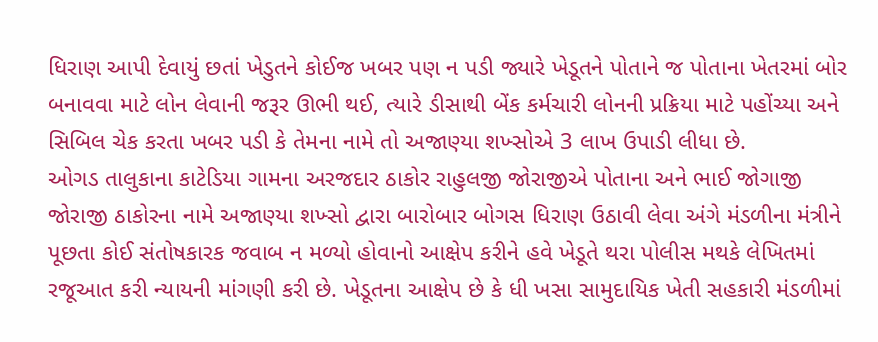ધિરાણ આપી દેવાયું છતાં ખેડુતને કોઈજ ખબર પણ ન પડી જ્યારે ખેડૂતને પોતાને જ પોતાના ખેતરમાં બોર બનાવવા માટે લોન લેવાની જરૂર ઊભી થઈ, ત્યારે ડીસાથી બેંક કર્મચારી લોનની પ્રક્રિયા માટે પહોંચ્યા અને સિબિલ ચેક કરતા ખબર પડી કે તેમના નામે તો અજાણ્યા શખ્સોએ 3 લાખ ઉપાડી લીધા છે.
ઓગડ તાલુકાના કાટેડિયા ગામના અરજદાર ઠાકોર રાહુલજી જોરાજીએ પોતાના અને ભાઈ જોગાજી જોરાજી ઠાકોરના નામે અજાણ્યા શખ્સો દ્વારા બારોબાર બોગસ ધિરાણ ઉઠાવી લેવા અંગે મંડળીના મંત્રીને પૂછતા કોઈ સંતોષકારક જવાબ ન મળ્યો હોવાનો આક્ષેપ કરીને હવે ખેડૂતે થરા પોલીસ મથકે લેખિતમાં રજૂઆત કરી ન્યાયની માંગણી કરી છે. ખેડૂતના આક્ષેપ છે કે ધી ખસા સામુદાયિક ખેતી સહકારી મંડળીમાં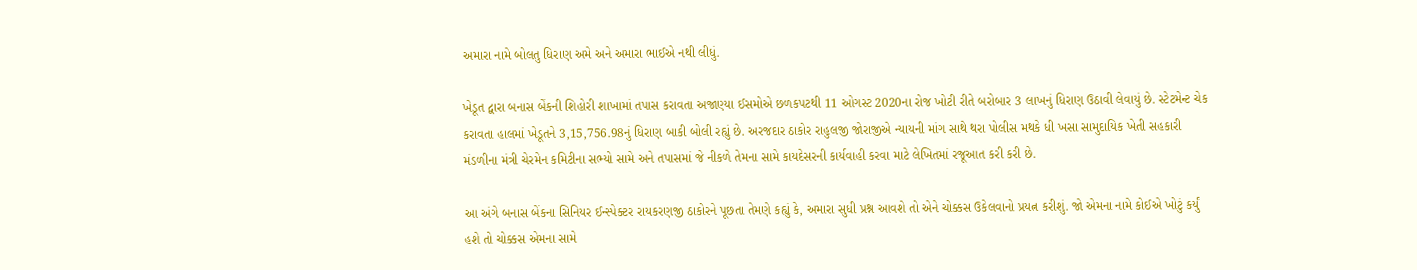અમારા નામે બોલતુ ધિરાણ અમે અને અમારા ભાઈએ નથી લીધું.

ખેડૂત દ્વારા બનાસ બેંકની શિહોરી શાખામાં તપાસ કરાવતા અજાણ્યા ઈસમોએ છળકપટથી 11 ઓગસ્ટ 2020ના રોજ ખોટી રીતે બરોબાર 3 લાખનું ધિરાણ ઉઠાવી લેવાયું છે. સ્ટેટમેન્ટ ચેક કરાવતા હાલમાં ખેડૂતને 3,15,756.98નું ધિરાણ બાકી બોલી રહ્યું છે. અરજદાર ઠાકોર રાહુલજી જોરાજીએ ન્યાયની માંગ સાથે થરા પોલીસ મથકે ધી ખસા સામુદાયિક ખેતી સહકારી મંડળીના મંત્રી ચેરમેન કમિટીના સભ્યો સામે અને તપાસમાં જે નીકળે તેમના સામે કાયદેસરની કાર્યવાહી કરવા માટે લેખિતમાં રજૂઆત કરી કરી છે.

આ અંગે બનાસ બેંકના સિનિયર ઈન્સ્પેક્ટર રાયકરણજી ઠાકોરને પૂછતા તેમણે કહ્યું કે, અમારા સુધી પ્રશ્ન આવશે તો એને ચોક્કસ ઉકેલવાનો પ્રયત્ન કરીશું. જો એમના નામે કોઈએ ખોટું કર્યું હશે તો ચોક્કસ એમના સામે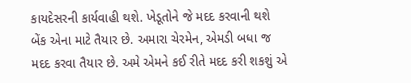કાયદેસરની કાર્યવાહી થશે. ખેડૂતોને જે મદદ કરવાની થશે બેંક એના માટે તૈયાર છે. અમારા ચેરમેન, એમડી બધા જ મદદ કરવા તૈયાર છે. અમે એમને કઈ રીતે મદદ કરી શકશું એ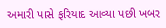અમારી પાસે ફરિયાદ આવ્યા પછી ખબર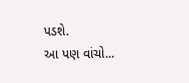પડશે.
આ પણ વાંચો...